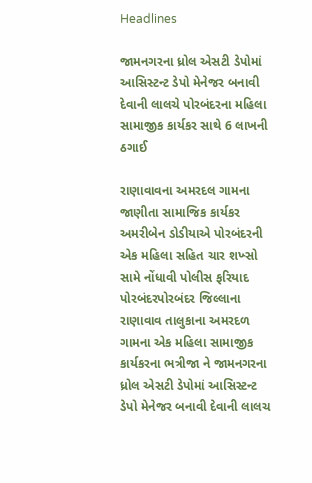Headlines

જામનગરના ધ્રોલ એસટી ડેપોમાં આસિસ્ટન્ટ ડેપો મેનેજર બનાવી દેવાની લાલચે પોરબંદરના મહિલા સામાજીક કાર્યકર સાથે 6 લાખની ઠગાઈ

રાણાવાવના અમરદલ ગામના જાણીતા સામાજિક કાર્યકર અમરીબેન ડોડીયાએ પોરબંદરની એક મહિલા સહિત ચાર શખ્સો સામે નોંધાવી પોલીસ ફરિયાદ પોરબંદરપોરબંદર જિલ્લાના રાણાવાવ તાલુકાના અમરદળ ગામના એક મહિલા સામાજીક કાર્યકરના ભત્રીજા ને જામનગરના ધ્રોલ એસટી ડેપોમાં આસિસ્ટન્ટ ડેપો મેનેજર બનાવી દેવાની લાલચ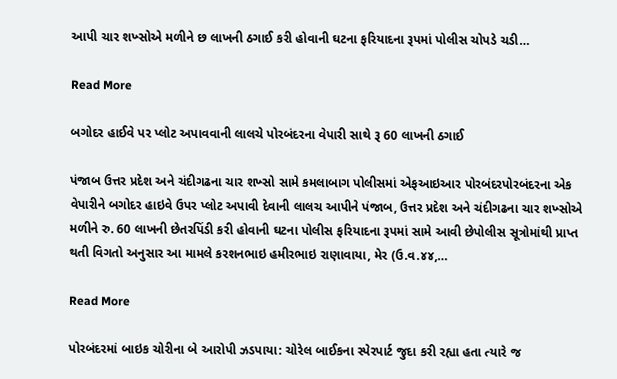આપી ચાર શખ્સોએ મળીને છ લાખની ઠગાઈ કરી હોવાની ઘટના ફરિયાદના રૂપમાં પોલીસ ચોપડે ચડી…

Read More

બગોદર હાઈવે પર પ્લોટ અપાવવાની લાલચે પોરબંદરના વેપારી સાથે રૂ 60 લાખની ઠગાઈ

પંજાબ ઉત્તર પ્રદેશ અને ચંદીગઢના ચાર શખ્સો સામે કમલાબાગ પોલીસમાં એફઆઇઆર પોરબંદરપોરબંદરના એક વેપારીને બગોદર હાઇવે ઉપર પ્લોટ અપાવી દેવાની લાલચ આપીને પંજાબ, ઉત્તર પ્રદેશ અને ચંદીગઢના ચાર શખ્સોએ મળીને રુ. 60 લાખની છેતરપિંડી કરી હોવાની ઘટના પોલીસ ફરિયાદના રૂપમાં સામે આવી છેપોલીસ સૂત્રોમાંથી પ્રાપ્ત થતી વિગતો અનુસાર આ મામલે કરશનભાઇ હમીરભાઇ રાણાવાયા, મેર (ઉ.વ.૪૪,…

Read More

પોરબંદરમાં બાઇક ચોરીના બે આરોપી ઝડપાયા: ચોરેલ બાઈકના સ્પેરપાર્ટ જુદા કરી રહ્યા હતા ત્યારે જ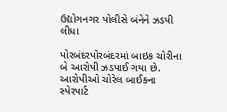ઉદ્યોગનગર પોલીસે બંનેને ઝડપી લીધા

પોરબંદરપોરબંદરમાં બાઇક ચોરીના બે આરોપી ઝડપાઈ ગયા છે. આરોપીઓ ચોરેલ બાઈકના સ્પેરપાર્ટ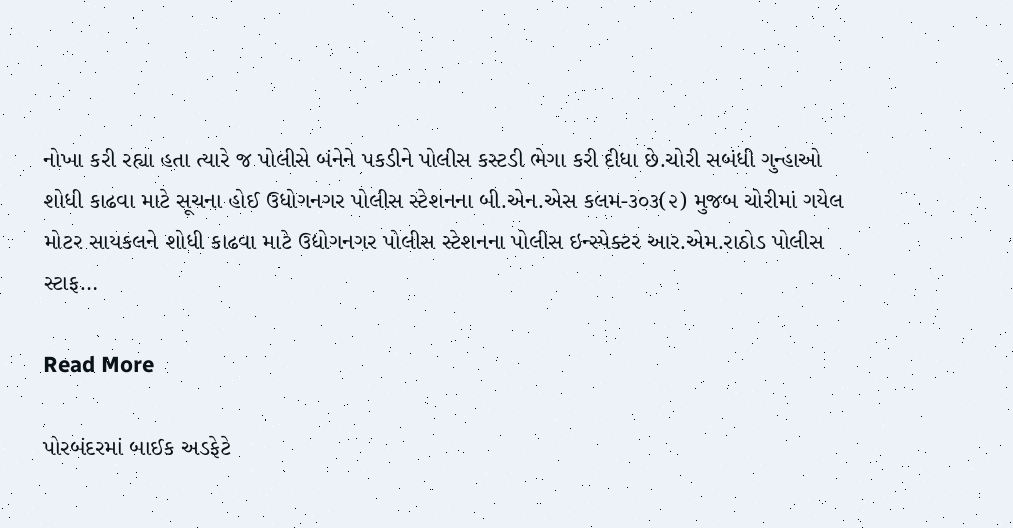નોખા કરી રહ્યા હતા ત્યારે જ પોલીસે બંનેને પકડીને પોલીસ કસ્ટડી ભેગા કરી દીધા છે.ચોરી સબંધી ગુન્હાઓ શોધી કાઢવા માટે સૂચના હોઈ ઉધોગનગર પોલીસ સ્ટેશનના બી.એન.એસ કલમ-૩૦૩(૨) મુજબ ચોરીમાં ગયેલ મોટર સાયકલને શોધી કાઢવા માટે ઉદ્યોગનગર પોલીસ સ્ટેશનના પોલીસ ઇન્સ્પેક્ટર આર.એમ.રાઠોડ પોલીસ સ્ટાફ…

Read More

પોરબંદરમાં બાઈક અડફેટે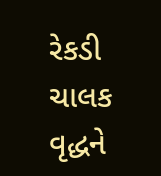રેકડી ચાલક વૃદ્ધને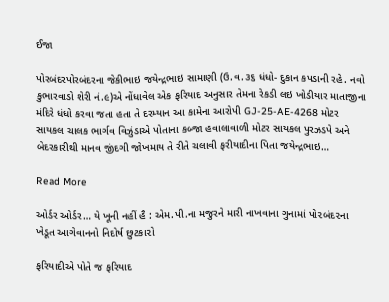ઈજા

પોરબંદરપોરબંદરના જેકીભાઇ જયેન્દ્રભાઇ સામાણી (ઉ.વ.૩૬ ધંધો- દુકાન કપડાની રહે. નવો કુભારવાડો શેરી નં.૯)એ નોંધાવેલ એક ફરિયાદ અનુસાર તેમના રેકડી લઇ ખોડીયાર માતાજીના મંદિરે ધંધો કરવા જતા હતા તે દરમ્યાન આ કામેના આરોપી GJ-25-AE-4268 મોટર સાયકલ ચાલક ભાર્ગવ વિઝુંડાએ પોતાના કબ્જા હવાલાવાળી મોટર સાયકલ પુરઝડપે અને બેદરકારીથી માનવ જીંદગી જોખમાય તે રીતે ચલાવી ફરીયાદીના પિતા જયેન્દ્રભાઇ…

Read More

ઓર્ડર ઓર્ડર… યે ખૂની નહીં હૈ : એમ.પી.ના મજુરને મારી નાખવાના ગુનામાં પો૨બંદ૨ના ખેડૂત આગેવાનનો નિદોર્ષ છુટકા૨ો

ફરિયાદીએ પોતે જ ફરિયાદ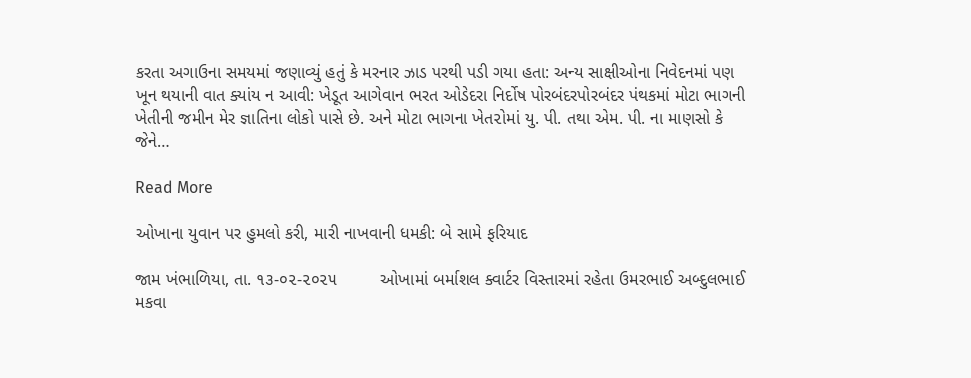કરતા અગાઉના સમયમાં જણાવ્યું હતું કે મરનાર ઝાડ પરથી પડી ગયા હતા: અન્ય સાક્ષીઓના નિવેદનમાં પણ ખૂન થયાની વાત ક્યાંય ન આવી: ખેડૂત આગેવાન ભરત ઓડેદરા નિર્દોષ પોરબંદરપોરબંદર પંથકમાં મોટા ભાગની ખેતીની જમીન મેર જ્ઞાતિના લોકો પાસે છે. અને મોટા ભાગના ખેત૨ોમાં યુ. પી. તથા એમ. પી. ના માણસો કે જેને…

Read More

ઓખાના યુવાન પર હુમલો કરી, મારી નાખવાની ધમકી: બે સામે ફરિયાદ

જામ ખંભાળિયા, તા. ૧૩-૦૨-૨૦૨૫         ઓખામાં બર્માશલ ક્વાર્ટર વિસ્તારમાં રહેતા ઉમરભાઈ અબ્દુલભાઈ મકવા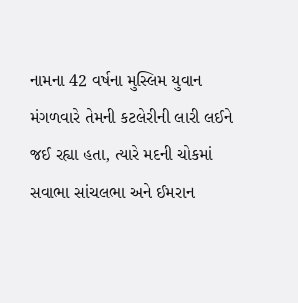નામના 42 વર્ષના મુસ્લિમ યુવાન મંગળવારે તેમની કટલેરીની લારી લઈને જઈ રહ્યા હતા, ત્યારે મદની ચોકમાં સવાભા સાંચલભા અને ઈમરાન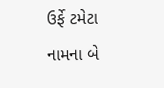ઉર્ફે ટમેટા નામના બે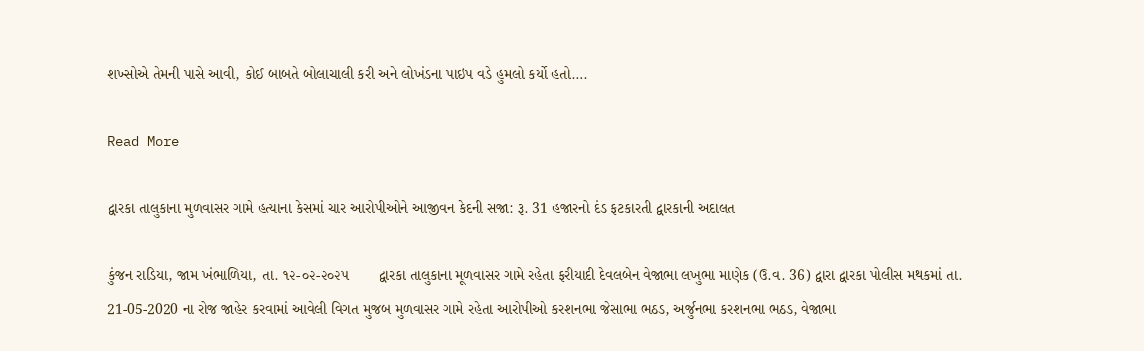શખ્સોએ તેમની પાસે આવી, કોઈ બાબતે બોલાચાલી કરી અને લોખંડના પાઇપ વડે હુમલો કર્યો હતો….

Read More

દ્વારકા તાલુકાના મુળવાસર ગામે હત્યાના કેસમાં ચાર આરોપીઓને આજીવન કેદની સજા: રૂ. 31 હજારનો દંડ ફટકારતી દ્વારકાની અદાલત

કુંજન રાડિયા, જામ ખંભાળિયા, તા. ૧૨-૦૨-૨૦૨૫       દ્વારકા તાલુકાના મૂળવાસર ગામે રહેતા ફરીયાદી દેવલબેન વેજાભા લખુભા માણેક (ઉ.વ. 36) દ્વારા દ્વારકા પોલીસ મથકમાં તા. 21-05-2020 ના રોજ જાહેર કરવામાં આવેલી વિગત મુજબ મુળવાસર ગામે રહેતા આરોપીઓ કરશનભા જેસાભા ભઠડ, અર્જુનભા કરશનભા ભઠડ, વેજાભા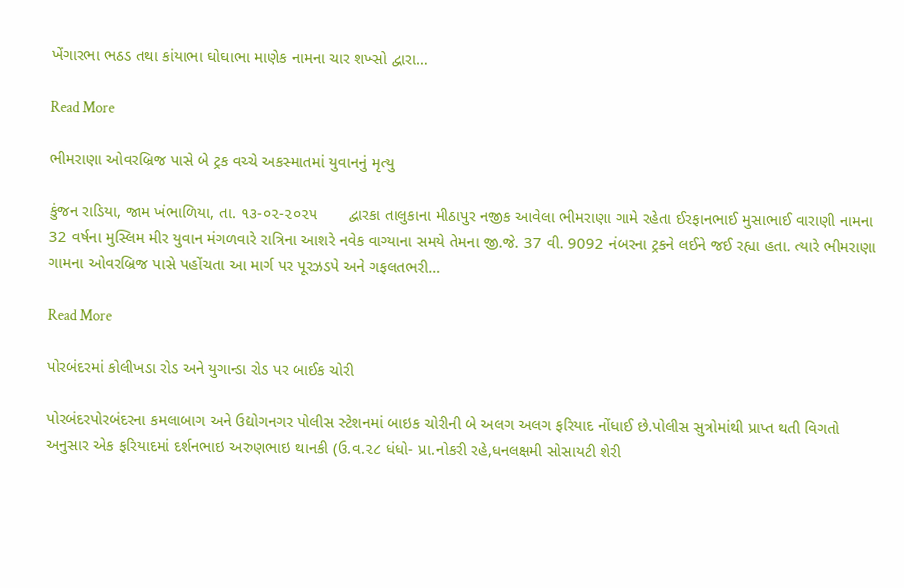ખેંગારભા ભઠડ તથા કાંયાભા ઘોઘાભા માણેક નામના ચાર શખ્સો દ્વારા…

Read More

ભીમરાણા ઓવરબ્રિજ પાસે બે ટ્રક વચ્ચે અકસ્માતમાં યુવાનનું મૃત્યુ

કુંજન રાડિયા, જામ ખંભાળિયા, તા. ૧૩-૦૨-૨૦૨૫       દ્વારકા તાલુકાના મીઠાપુર નજીક આવેલા ભીમરાણા ગામે રહેતા ઈરફાનભાઈ મુસાભાઈ વારાણી નામના 32 વર્ષના મુસ્લિમ મીર યુવાન મંગળવારે રાત્રિના આશરે નવેક વાગ્યાના સમયે તેમના જી.જે. 37 વી. 9092 નંબરના ટ્રકને લઈને જઈ રહ્યા હતા. ત્યારે ભીમરાણા ગામના ઓવરબ્રિજ પાસે પહોંચતા આ માર્ગ પર પૂરઝડપે અને ગફલતભરી…

Read More

પોરબંદરમાં કોલીખડા રોડ અને યુગાન્ડા રોડ પર બાઈક ચોરી

પોરબંદરપોરબંદરના કમલાબાગ અને ઉદ્યોગનગર પોલીસ સ્ટેશનમાં બાઇક ચોરીની બે અલગ અલગ ફરિયાદ નોંધાઈ છે.પોલીસ સુત્રોમાંથી પ્રાપ્ત થતી વિગતો અનુસાર એક ફરિયાદમાં દર્શનભાઇ અરુણભાઇ થાનકી (ઉ.વ.૨૮ ધંધો- પ્રા.નોકરી રહે,ધનલક્ષમી સોસાયટી શેરી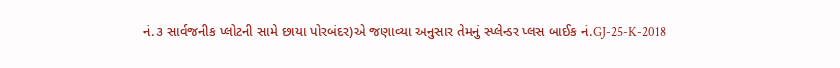નં.૩ સાર્વજનીક પ્લોટની સામે છાયા પોરબંદર)એ જણાવ્યા અનુસાર તેમનું સ્પ્લેન્ડર પ્લસ બાઈક નં.GJ-25-K-2018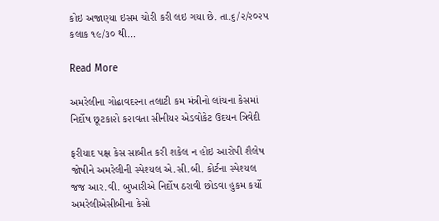કોઇ અજાણ્યા ઇસમ ચોરી કરી લઇ ગયા છે. તા.૬/૨/૨૦૨૫ કલાક ૧૯/૩૦ થી…

Read More

અમરેલીના ગોઢાવદ૨ના તલાટી કમ મંત્રીનો લાંચના કેસમાં નિર્દોષ છૂટકા૨ો ક૨ાવતા સીનીય૨ એડવોકેટ ઉદયન ત્રિવેદી

ફરીયાદ પક્ષ કેસ સાબીત કરી શકેલ ન હોઇ આરોપી શૈલેષ જોષીને અમરેલીની સ્પેશ્યલ એ.સી.બી. કોર્ટના સ્પેશ્યલ જજ આર.વી. બુખારીએ નિર્દોષ ઠરાવી છોડવા હુકમ કર્યો અમરેલીએસીબીના કેસો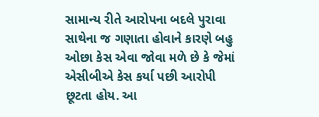સામાન્ય રીતે આરોપના બદલે પુરાવા સાથેના જ ગણાતા હોવાને કારણે બહુ ઓછા કેસ એવા જોવા મળે છે કે જેમાં એસીબીએ કેસ કર્યા પછી આરોપી છૂટતા હોય. આ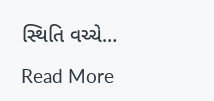સ્થિતિ વચ્ચે…

Read More